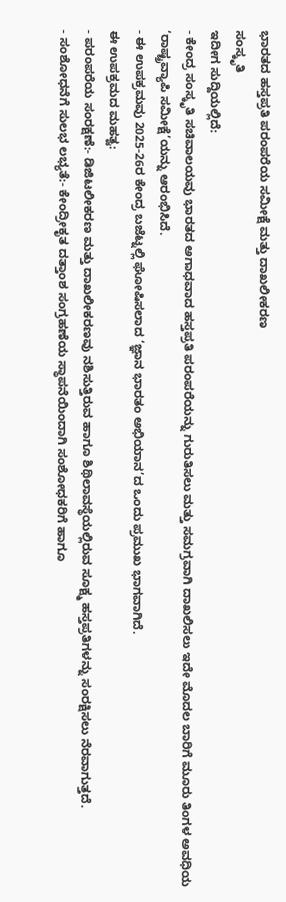ಭಾರತದ ಹಸ್ತಪ್ರತಿ ಪರಂಪರೆಯ ಸಮೀಕ್ಷೆ ಮತ್ತು ದಾಖಲೀಕರಣ
ಸಂಸ್ಕೃತಿ
ಇದೀಗ ಸುದ್ದಿಯಲ್ಲಿದೆ:
- ಕೇಂದ್ರ ಸಂಸ್ಕೃತಿ ಸಚಿವಾಲಯವು ಭಾರತದ ಅಗಾಧವಾದ ಹಸ್ತಪ್ರತಿ ಪರಂಪರೆಯನ್ನು ಗುರುತಿಸಲು ಮತ್ತು ಸಮಗ್ರವಾಗಿ ದಾಖಲಿಸಲು ಇದೇ ಮೊದಲ ಬಾರಿಗೆ ಮೂರು ತಿಂಗಳ ಅವಧಿಯ ‘ರಾಷ್ಟ್ರವ್ಯಾಪಿ ಸಮೀಕ್ಷೆ’ಯನ್ನು ಆರಂಭಿಸಿದೆ.
- ಈ ಉಪಕ್ರಮವು 2025-26ರ ಕೇಂದ್ರ ಬಜೆಟ್ನಲ್ಲಿ ಘೋಷಿಸಲಾದ ‘ಜ್ಞಾನ ಭಾರತಂ ಅಭಿಯಾನ’ದ ಒಂದು ಪ್ರಮುಖ ಭಾಗವಾಗಿದೆ.
ಈ ಉಪಕ್ರಮದ ಮಹತ್ವ:
- ಪರಂಪರೆಯ ಸಂರಕ್ಷಣೆ:- ಡಿಜಿಟಲೀಕರಣ ಮತ್ತು ದಾಖಲೀಕರಣವು ನಶಿಸುತ್ತಿರುವ ಹಾಗೂ ಶಿಥಿಲಾವಸ್ಥೆಯಲ್ಲಿರುವ ಸೂಕ್ಷ್ಮ ಹಸ್ತಪ್ರತಿಗಳನ್ನು ಸಂರಕ್ಷಿಸಲು ನೆರವಾಗುತ್ತದೆ.
- ಸಂಶೋಧನೆಗೆ ಸುಲಭ ಲಭ್ಯತೆ:- ಕೇಂದ್ರೀಕೃತ ದತ್ತಾಂಶ ಸಂಗ್ರಹಣೆಯ ಸ್ಥಾಪನೆಯಿಂದಾಗಿ ಸಂಶೋಧಕರಿಗೆ ಹಾಗೂ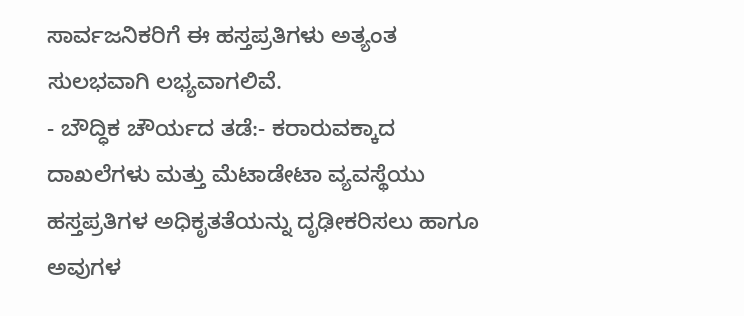ಸಾರ್ವಜನಿಕರಿಗೆ ಈ ಹಸ್ತಪ್ರತಿಗಳು ಅತ್ಯಂತ ಸುಲಭವಾಗಿ ಲಭ್ಯವಾಗಲಿವೆ.
- ಬೌದ್ಧಿಕ ಚೌರ್ಯದ ತಡೆ:- ಕರಾರುವಕ್ಕಾದ ದಾಖಲೆಗಳು ಮತ್ತು ಮೆಟಾಡೇಟಾ ವ್ಯವಸ್ಥೆಯು ಹಸ್ತಪ್ರತಿಗಳ ಅಧಿಕೃತತೆಯನ್ನು ದೃಢೀಕರಿಸಲು ಹಾಗೂ ಅವುಗಳ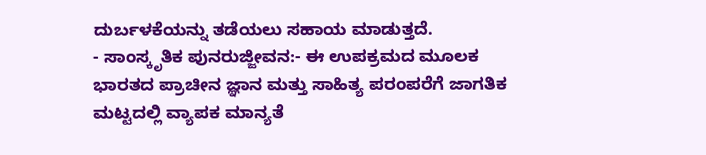ದುರ್ಬಳಕೆಯನ್ನು ತಡೆಯಲು ಸಹಾಯ ಮಾಡುತ್ತದೆ.
- ಸಾಂಸ್ಕೃತಿಕ ಪುನರುಜ್ಜೀವನ:- ಈ ಉಪಕ್ರಮದ ಮೂಲಕ ಭಾರತದ ಪ್ರಾಚೀನ ಜ್ಞಾನ ಮತ್ತು ಸಾಹಿತ್ಯ ಪರಂಪರೆಗೆ ಜಾಗತಿಕ ಮಟ್ಟದಲ್ಲಿ ವ್ಯಾಪಕ ಮಾನ್ಯತೆ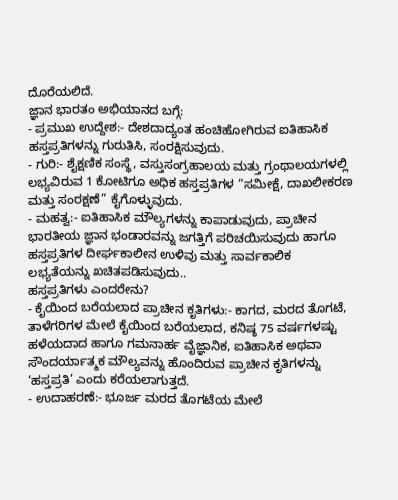ದೊರೆಯಲಿದೆ.
ಜ್ಞಾನ ಭಾರತಂ ಅಭಿಯಾನದ ಬಗ್ಗೆ:
- ಪ್ರಮುಖ ಉದ್ದೇಶ:- ದೇಶದಾದ್ಯಂತ ಹಂಚಿಹೋಗಿರುವ ಐತಿಹಾಸಿಕ ಹಸ್ತಪ್ರತಿಗಳನ್ನು ಗುರುತಿಸಿ, ಸಂರಕ್ಷಿಸುವುದು.
- ಗುರಿ:- ಶೈಕ್ಷಣಿಕ ಸಂಸ್ಥೆ, ವಸ್ತುಸಂಗ್ರಹಾಲಯ ಮತ್ತು ಗ್ರಂಥಾಲಯಗಳಲ್ಲಿ ಲಭ್ಯವಿರುವ 1 ಕೋಟಿಗೂ ಅಧಿಕ ಹಸ್ತಪ್ರತಿಗಳ “ಸಮೀಕ್ಷೆ, ದಾಖಲೀಕರಣ ಮತ್ತು ಸಂರಕ್ಷಣೆ” ಕೈಗೊಳ್ಳುವುದು.
- ಮಹತ್ವ:- ಐತಿಹಾಸಿಕ ಮೌಲ್ಯಗಳನ್ನು ಕಾಪಾಡುವುದು, ಪ್ರಾಚೀನ ಭಾರತೀಯ ಜ್ಞಾನ ಭಂಡಾರವನ್ನು ಜಗತ್ತಿಗೆ ಪರಿಚಯಿಸುವುದು ಹಾಗೂ ಹಸ್ತಪ್ರತಿಗಳ ದೀರ್ಘಕಾಲೀನ ಉಳಿವು ಮತ್ತು ಸಾರ್ವಕಾಲಿಕ ಲಭ್ಯತೆಯನ್ನು ಖಚಿತಪಡಿಸುವುದು..
ಹಸ್ತಪ್ರತಿಗಳು ಎಂದರೇನು?
- ಕೈಯಿಂದ ಬರೆಯಲಾದ ಪ್ರಾಚೀನ ಕೃತಿಗಳು:- ಕಾಗದ, ಮರದ ತೊಗಟೆ, ತಾಳೆಗರಿಗಳ ಮೇಲೆ ಕೈಯಿಂದ ಬರೆಯಲಾದ, ಕನಿಷ್ಠ 75 ವರ್ಷಗಳಷ್ಟು ಹಳೆಯದಾದ ಹಾಗೂ ಗಮನಾರ್ಹ ವೈಜ್ಞಾನಿಕ, ಐತಿಹಾಸಿಕ ಅಥವಾ ಸೌಂದರ್ಯಾತ್ಮಕ ಮೌಲ್ಯವನ್ನು ಹೊಂದಿರುವ ಪ್ರಾಚೀನ ಕೃತಿಗಳನ್ನು ‘ಹಸ್ತಪ್ರತಿ’ ಎಂದು ಕರೆಯಲಾಗುತ್ತದೆ.
- ಉದಾಹರಣೆ:- ಭೂರ್ಜ ಮರದ ತೊಗಟೆಯ ಮೇಲೆ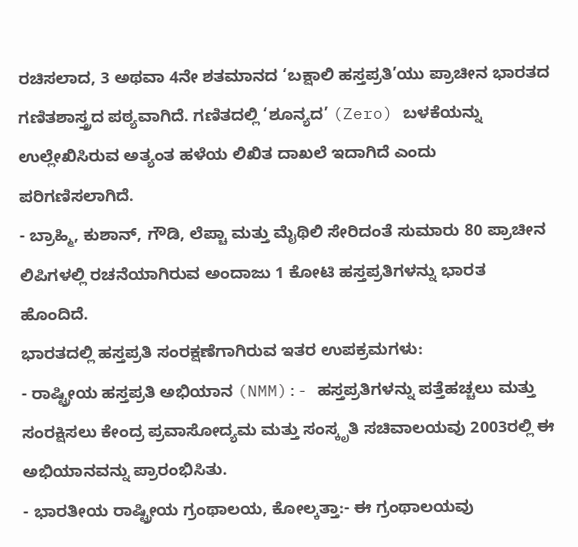ರಚಿಸಲಾದ, 3 ಅಥವಾ 4ನೇ ಶತಮಾನದ ‘ಬಕ್ಷಾಲಿ ಹಸ್ತಪ್ರತಿ’ಯು ಪ್ರಾಚೀನ ಭಾರತದ ಗಣಿತಶಾಸ್ತ್ರದ ಪಠ್ಯವಾಗಿದೆ. ಗಣಿತದಲ್ಲಿ ‘ಶೂನ್ಯದ’ (Zero) ಬಳಕೆಯನ್ನು ಉಲ್ಲೇಖಿಸಿರುವ ಅತ್ಯಂತ ಹಳೆಯ ಲಿಖಿತ ದಾಖಲೆ ಇದಾಗಿದೆ ಎಂದು ಪರಿಗಣಿಸಲಾಗಿದೆ.
- ಬ್ರಾಹ್ಮಿ, ಕುಶಾನ್, ಗೌಡಿ, ಲೆಪ್ಚಾ ಮತ್ತು ಮೈಥಿಲಿ ಸೇರಿದಂತೆ ಸುಮಾರು 80 ಪ್ರಾಚೀನ ಲಿಪಿಗಳಲ್ಲಿ ರಚನೆಯಾಗಿರುವ ಅಂದಾಜು 1 ಕೋಟಿ ಹಸ್ತಪ್ರತಿಗಳನ್ನು ಭಾರತ ಹೊಂದಿದೆ.
ಭಾರತದಲ್ಲಿ ಹಸ್ತಪ್ರತಿ ಸಂರಕ್ಷಣೆಗಾಗಿರುವ ಇತರ ಉಪಕ್ರಮಗಳು:
- ರಾಷ್ಟ್ರೀಯ ಹಸ್ತಪ್ರತಿ ಅಭಿಯಾನ (NMM):- ಹಸ್ತಪ್ರತಿಗಳನ್ನು ಪತ್ತೆಹಚ್ಚಲು ಮತ್ತು ಸಂರಕ್ಷಿಸಲು ಕೇಂದ್ರ ಪ್ರವಾಸೋದ್ಯಮ ಮತ್ತು ಸಂಸ್ಕೃತಿ ಸಚಿವಾಲಯವು 2003ರಲ್ಲಿ ಈ ಅಭಿಯಾನವನ್ನು ಪ್ರಾರಂಭಿಸಿತು.
- ಭಾರತೀಯ ರಾಷ್ಟ್ರೀಯ ಗ್ರಂಥಾಲಯ, ಕೋಲ್ಕತ್ತಾ:- ಈ ಗ್ರಂಥಾಲಯವು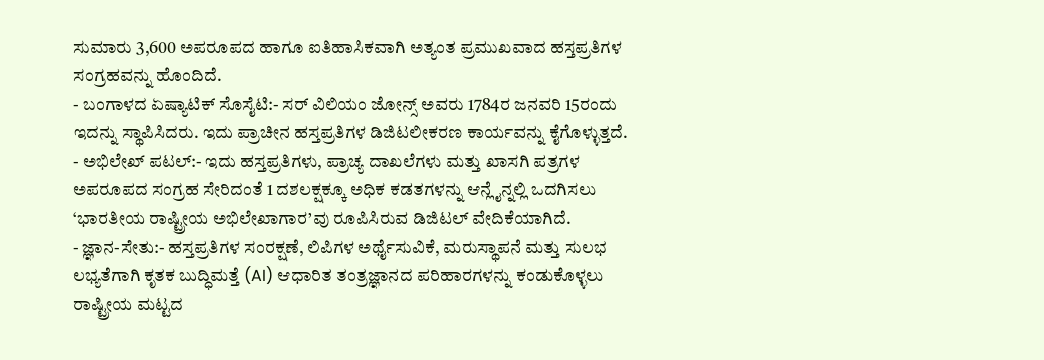ಸುಮಾರು 3,600 ಅಪರೂಪದ ಹಾಗೂ ಐತಿಹಾಸಿಕವಾಗಿ ಅತ್ಯಂತ ಪ್ರಮುಖವಾದ ಹಸ್ತಪ್ರತಿಗಳ ಸಂಗ್ರಹವನ್ನು ಹೊಂದಿದೆ.
- ಬಂಗಾಳದ ಏಷ್ಯಾಟಿಕ್ ಸೊಸೈಟಿ:- ಸರ್ ವಿಲಿಯಂ ಜೋನ್ಸ್ ಅವರು 1784ರ ಜನವರಿ 15ರಂದು ಇದನ್ನು ಸ್ಥಾಪಿಸಿದರು. ಇದು ಪ್ರಾಚೀನ ಹಸ್ತಪ್ರತಿಗಳ ಡಿಜಿಟಲೀಕರಣ ಕಾರ್ಯವನ್ನು ಕೈಗೊಳ್ಳುತ್ತದೆ.
- ಅಭಿಲೇಖ್ ಪಟಲ್:- ಇದು ಹಸ್ತಪ್ರತಿಗಳು, ಪ್ರಾಚ್ಯ ದಾಖಲೆಗಳು ಮತ್ತು ಖಾಸಗಿ ಪತ್ರಗಳ ಅಪರೂಪದ ಸಂಗ್ರಹ ಸೇರಿದಂತೆ 1 ದಶಲಕ್ಷಕ್ಕೂ ಅಧಿಕ ಕಡತಗಳನ್ನು ಆನ್ಲೈನ್ನಲ್ಲಿ ಒದಗಿಸಲು ‘ಭಾರತೀಯ ರಾಷ್ಟ್ರೀಯ ಅಭಿಲೇಖಾಗಾರ’ವು ರೂಪಿಸಿರುವ ಡಿಜಿಟಲ್ ವೇದಿಕೆಯಾಗಿದೆ.
- ಜ್ಞಾನ-ಸೇತು:- ಹಸ್ತಪ್ರತಿಗಳ ಸಂರಕ್ಷಣೆ, ಲಿಪಿಗಳ ಅರ್ಥೈಸುವಿಕೆ, ಮರುಸ್ಥಾಪನೆ ಮತ್ತು ಸುಲಭ ಲಭ್ಯತೆಗಾಗಿ ಕೃತಕ ಬುದ್ಧಿಮತ್ತೆ (AI) ಆಧಾರಿತ ತಂತ್ರಜ್ಞಾನದ ಪರಿಹಾರಗಳನ್ನು ಕಂಡುಕೊಳ್ಳಲು ರಾಷ್ಟ್ರೀಯ ಮಟ್ಟದ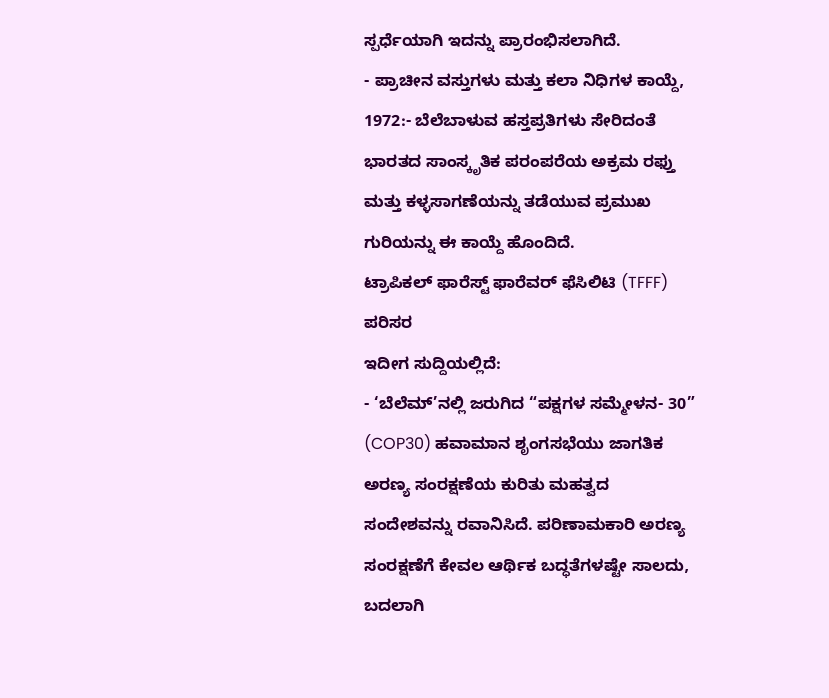ಸ್ಪರ್ಧೆಯಾಗಿ ಇದನ್ನು ಪ್ರಾರಂಭಿಸಲಾಗಿದೆ.
- ಪ್ರಾಚೀನ ವಸ್ತುಗಳು ಮತ್ತು ಕಲಾ ನಿಧಿಗಳ ಕಾಯ್ದೆ, 1972:- ಬೆಲೆಬಾಳುವ ಹಸ್ತಪ್ರತಿಗಳು ಸೇರಿದಂತೆ ಭಾರತದ ಸಾಂಸ್ಕೃತಿಕ ಪರಂಪರೆಯ ಅಕ್ರಮ ರಫ್ತು ಮತ್ತು ಕಳ್ಳಸಾಗಣೆಯನ್ನು ತಡೆಯುವ ಪ್ರಮುಖ ಗುರಿಯನ್ನು ಈ ಕಾಯ್ದೆ ಹೊಂದಿದೆ.
ಟ್ರಾಪಿಕಲ್ ಫಾರೆಸ್ಟ್ ಫಾರೆವರ್ ಫೆಸಿಲಿಟಿ (TFFF)
ಪರಿಸರ
ಇದೀಗ ಸುದ್ದಿಯಲ್ಲಿದೆ:
- ‘ಬೆಲೆಮ್’ನಲ್ಲಿ ಜರುಗಿದ “ಪಕ್ಷಗಳ ಸಮ್ಮೇಳನ- 30” (COP30) ಹವಾಮಾನ ಶೃಂಗಸಭೆಯು ಜಾಗತಿಕ ಅರಣ್ಯ ಸಂರಕ್ಷಣೆಯ ಕುರಿತು ಮಹತ್ವದ ಸಂದೇಶವನ್ನು ರವಾನಿಸಿದೆ. ಪರಿಣಾಮಕಾರಿ ಅರಣ್ಯ ಸಂರಕ್ಷಣೆಗೆ ಕೇವಲ ಆರ್ಥಿಕ ಬದ್ಧತೆಗಳಷ್ಟೇ ಸಾಲದು, ಬದಲಾಗಿ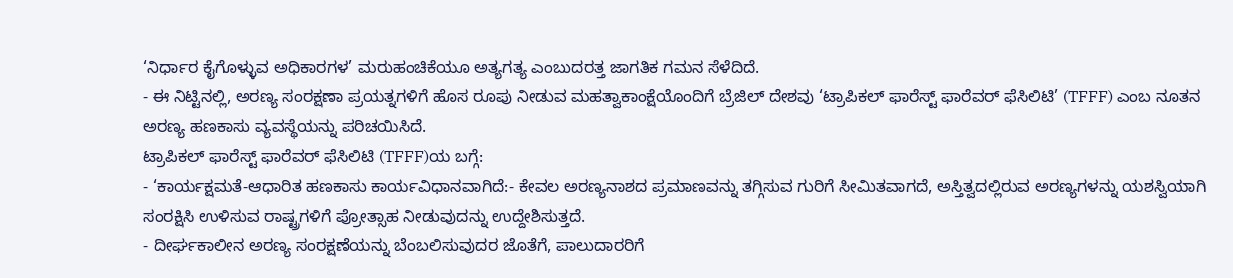‘ನಿರ್ಧಾರ ಕೈಗೊಳ್ಳುವ ಅಧಿಕಾರಗಳ’ ಮರುಹಂಚಿಕೆಯೂ ಅತ್ಯಗತ್ಯ ಎಂಬುದರತ್ತ ಜಾಗತಿಕ ಗಮನ ಸೆಳೆದಿದೆ.
- ಈ ನಿಟ್ಟಿನಲ್ಲಿ, ಅರಣ್ಯ ಸಂರಕ್ಷಣಾ ಪ್ರಯತ್ನಗಳಿಗೆ ಹೊಸ ರೂಪು ನೀಡುವ ಮಹತ್ವಾಕಾಂಕ್ಷೆಯೊಂದಿಗೆ ಬ್ರೆಜಿಲ್ ದೇಶವು ‘ಟ್ರಾಪಿಕಲ್ ಫಾರೆಸ್ಟ್ ಫಾರೆವರ್ ಫೆಸಿಲಿಟಿ’ (TFFF) ಎಂಬ ನೂತನ ಅರಣ್ಯ ಹಣಕಾಸು ವ್ಯವಸ್ಥೆಯನ್ನು ಪರಿಚಯಿಸಿದೆ.
ಟ್ರಾಪಿಕಲ್ ಫಾರೆಸ್ಟ್ ಫಾರೆವರ್ ಫೆಸಿಲಿಟಿ (TFFF)ಯ ಬಗ್ಗೆ:
- ‘ಕಾರ್ಯಕ್ಷಮತೆ-ಆಧಾರಿತ ಹಣಕಾಸು ಕಾರ್ಯವಿಧಾನವಾಗಿದೆ:- ಕೇವಲ ಅರಣ್ಯನಾಶದ ಪ್ರಮಾಣವನ್ನು ತಗ್ಗಿಸುವ ಗುರಿಗೆ ಸೀಮಿತವಾಗದೆ, ಅಸ್ತಿತ್ವದಲ್ಲಿರುವ ಅರಣ್ಯಗಳನ್ನು ಯಶಸ್ವಿಯಾಗಿ ಸಂರಕ್ಷಿಸಿ ಉಳಿಸುವ ರಾಷ್ಟ್ರಗಳಿಗೆ ಪ್ರೋತ್ಸಾಹ ನೀಡುವುದನ್ನು ಉದ್ದೇಶಿಸುತ್ತದೆ.
- ದೀರ್ಘಕಾಲೀನ ಅರಣ್ಯ ಸಂರಕ್ಷಣೆಯನ್ನು ಬೆಂಬಲಿಸುವುದರ ಜೊತೆಗೆ, ಪಾಲುದಾರರಿಗೆ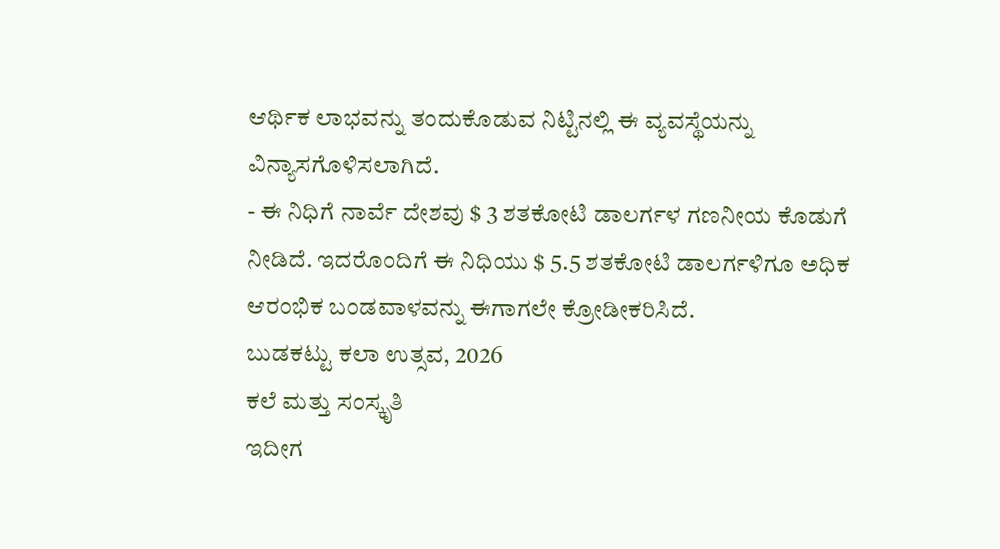ಆರ್ಥಿಕ ಲಾಭವನ್ನು ತಂದುಕೊಡುವ ನಿಟ್ಟಿನಲ್ಲಿ ಈ ವ್ಯವಸ್ಥೆಯನ್ನು ವಿನ್ಯಾಸಗೊಳಿಸಲಾಗಿದೆ.
- ಈ ನಿಧಿಗೆ ನಾರ್ವೆ ದೇಶವು $ 3 ಶತಕೋಟಿ ಡಾಲರ್ಗಳ ಗಣನೀಯ ಕೊಡುಗೆ ನೀಡಿದೆ. ಇದರೊಂದಿಗೆ ಈ ನಿಧಿಯು $ 5.5 ಶತಕೋಟಿ ಡಾಲರ್ಗಳಿಗೂ ಅಧಿಕ ಆರಂಭಿಕ ಬಂಡವಾಳವನ್ನು ಈಗಾಗಲೇ ಕ್ರೋಡೀಕರಿಸಿದೆ.
ಬುಡಕಟ್ಟು ಕಲಾ ಉತ್ಸವ, 2026
ಕಲೆ ಮತ್ತು ಸಂಸ್ಕೃತಿ
ಇದೀಗ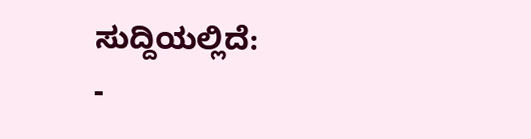ಸುದ್ದಿಯಲ್ಲಿದೆ:
-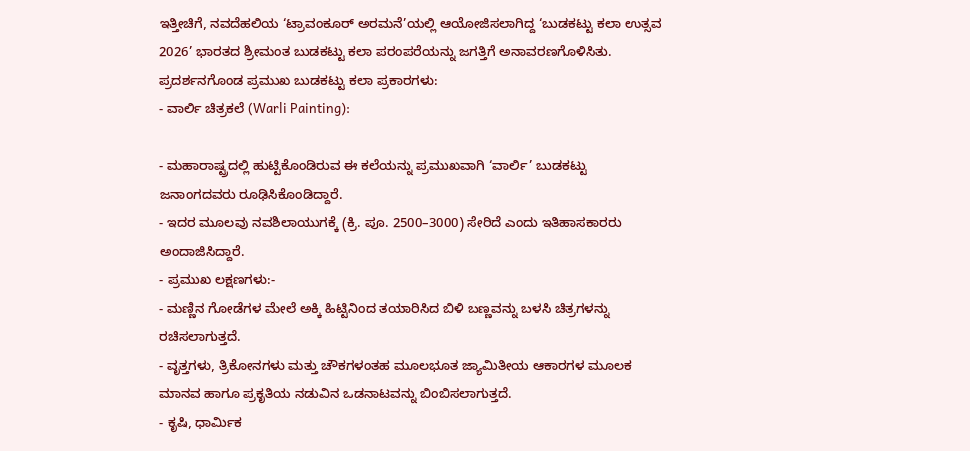ಇತ್ತೀಚಿಗೆ, ನವದೆಹಲಿಯ ‘ಟ್ರಾವಂಕೂರ್ ಅರಮನೆ’ಯಲ್ಲಿ ಆಯೋಜಿಸಲಾಗಿದ್ದ ‘ಬುಡಕಟ್ಟು ಕಲಾ ಉತ್ಸವ 2026’ ಭಾರತದ ಶ್ರೀಮಂತ ಬುಡಕಟ್ಟು ಕಲಾ ಪರಂಪರೆಯನ್ನು ಜಗತ್ತಿಗೆ ಅನಾವರಣಗೊಳಿಸಿತು.
ಪ್ರದರ್ಶನಗೊಂಡ ಪ್ರಮುಖ ಬುಡಕಟ್ಟು ಕಲಾ ಪ್ರಕಾರಗಳು:
- ವಾರ್ಲಿ ಚಿತ್ರಕಲೆ (Warli Painting):

- ಮಹಾರಾಷ್ಟ್ರದಲ್ಲಿ ಹುಟ್ಟಿಕೊಂಡಿರುವ ಈ ಕಲೆಯನ್ನು ಪ್ರಮುಖವಾಗಿ ‘ವಾರ್ಲಿ’ ಬುಡಕಟ್ಟು ಜನಾಂಗದವರು ರೂಢಿಸಿಕೊಂಡಿದ್ದಾರೆ.
- ಇದರ ಮೂಲವು ನವಶಿಲಾಯುಗಕ್ಕೆ (ಕ್ರಿ. ಪೂ. 2500–3000) ಸೇರಿದೆ ಎಂದು ಇತಿಹಾಸಕಾರರು ಅಂದಾಜಿಸಿದ್ದಾರೆ.
- ಪ್ರಮುಖ ಲಕ್ಷಣಗಳು:-
- ಮಣ್ಣಿನ ಗೋಡೆಗಳ ಮೇಲೆ ಅಕ್ಕಿ ಹಿಟ್ಟಿನಿಂದ ತಯಾರಿಸಿದ ಬಿಳಿ ಬಣ್ಣವನ್ನು ಬಳಸಿ ಚಿತ್ರಗಳನ್ನು ರಚಿಸಲಾಗುತ್ತದೆ.
- ವೃತ್ತಗಳು, ತ್ರಿಕೋನಗಳು ಮತ್ತು ಚೌಕಗಳಂತಹ ಮೂಲಭೂತ ಜ್ಯಾಮಿತೀಯ ಆಕಾರಗಳ ಮೂಲಕ ಮಾನವ ಹಾಗೂ ಪ್ರಕೃತಿಯ ನಡುವಿನ ಒಡನಾಟವನ್ನು ಬಿಂಬಿಸಲಾಗುತ್ತದೆ.
- ಕೃಷಿ, ಧಾರ್ಮಿಕ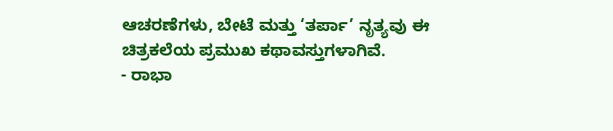ಆಚರಣೆಗಳು, ಬೇಟೆ ಮತ್ತು ‘ತರ್ಪಾ’ ನೃತ್ಯವು ಈ ಚಿತ್ರಕಲೆಯ ಪ್ರಮುಖ ಕಥಾವಸ್ತುಗಳಾಗಿವೆ.
- ರಾಭಾ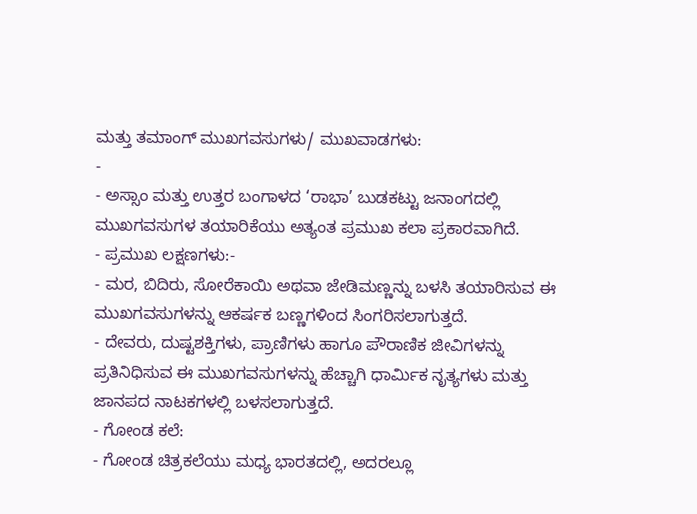ಮತ್ತು ತಮಾಂಗ್ ಮುಖಗವಸುಗಳು/ ಮುಖವಾಡಗಳು:
-
- ಅಸ್ಸಾಂ ಮತ್ತು ಉತ್ತರ ಬಂಗಾಳದ ‘ರಾಭಾ’ ಬುಡಕಟ್ಟು ಜನಾಂಗದಲ್ಲಿ ಮುಖಗವಸುಗಳ ತಯಾರಿಕೆಯು ಅತ್ಯಂತ ಪ್ರಮುಖ ಕಲಾ ಪ್ರಕಾರವಾಗಿದೆ.
- ಪ್ರಮುಖ ಲಕ್ಷಣಗಳು:-
- ಮರ, ಬಿದಿರು, ಸೋರೆಕಾಯಿ ಅಥವಾ ಜೇಡಿಮಣ್ಣನ್ನು ಬಳಸಿ ತಯಾರಿಸುವ ಈ ಮುಖಗವಸುಗಳನ್ನು ಆಕರ್ಷಕ ಬಣ್ಣಗಳಿಂದ ಸಿಂಗರಿಸಲಾಗುತ್ತದೆ.
- ದೇವರು, ದುಷ್ಟಶಕ್ತಿಗಳು, ಪ್ರಾಣಿಗಳು ಹಾಗೂ ಪೌರಾಣಿಕ ಜೀವಿಗಳನ್ನು ಪ್ರತಿನಿಧಿಸುವ ಈ ಮುಖಗವಸುಗಳನ್ನು ಹೆಚ್ಚಾಗಿ ಧಾರ್ಮಿಕ ನೃತ್ಯಗಳು ಮತ್ತು ಜಾನಪದ ನಾಟಕಗಳಲ್ಲಿ ಬಳಸಲಾಗುತ್ತದೆ.
- ಗೋಂಡ ಕಲೆ:
- ಗೋಂಡ ಚಿತ್ರಕಲೆಯು ಮಧ್ಯ ಭಾರತದಲ್ಲಿ, ಅದರಲ್ಲೂ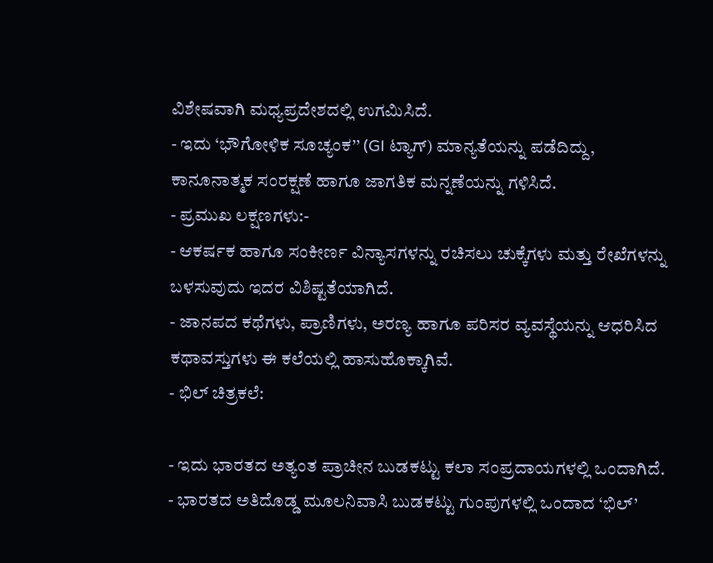ವಿಶೇಷವಾಗಿ ಮಧ್ಯಪ್ರದೇಶದಲ್ಲಿ ಉಗಮಿಸಿದೆ.
- ಇದು ‘ಭೌಗೋಳಿಕ ಸೂಚ್ಯಂಕ’’ (GI ಟ್ಯಾಗ್) ಮಾನ್ಯತೆಯನ್ನು ಪಡೆದಿದ್ದು, ಕಾನೂನಾತ್ಮಕ ಸಂರಕ್ಷಣೆ ಹಾಗೂ ಜಾಗತಿಕ ಮನ್ನಣೆಯನ್ನು ಗಳಿಸಿದೆ.
- ಪ್ರಮುಖ ಲಕ್ಷಣಗಳು:-
- ಆಕರ್ಷಕ ಹಾಗೂ ಸಂಕೀರ್ಣ ವಿನ್ಯಾಸಗಳನ್ನು ರಚಿಸಲು ಚುಕ್ಕೆಗಳು ಮತ್ತು ರೇಖೆಗಳನ್ನು ಬಳಸುವುದು ಇದರ ವಿಶಿಷ್ಟತೆಯಾಗಿದೆ.
- ಜಾನಪದ ಕಥೆಗಳು, ಪ್ರಾಣಿಗಳು, ಅರಣ್ಯ ಹಾಗೂ ಪರಿಸರ ವ್ಯವಸ್ಥೆಯನ್ನು ಆಧರಿಸಿದ ಕಥಾವಸ್ತುಗಳು ಈ ಕಲೆಯಲ್ಲಿ ಹಾಸುಹೊಕ್ಕಾಗಿವೆ.
- ಭಿಲ್ ಚಿತ್ರಕಲೆ:

- ಇದು ಭಾರತದ ಅತ್ಯಂತ ಪ್ರಾಚೀನ ಬುಡಕಟ್ಟು ಕಲಾ ಸಂಪ್ರದಾಯಗಳಲ್ಲಿ ಒಂದಾಗಿದೆ.
- ಭಾರತದ ಅತಿದೊಡ್ಡ ಮೂಲನಿವಾಸಿ ಬುಡಕಟ್ಟು ಗುಂಪುಗಳಲ್ಲಿ ಒಂದಾದ ‘ಭಿಲ್’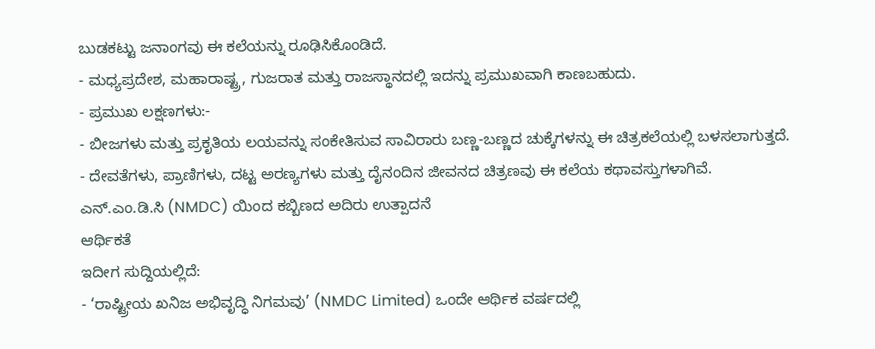ಬುಡಕಟ್ಟು ಜನಾಂಗವು ಈ ಕಲೆಯನ್ನು ರೂಢಿಸಿಕೊಂಡಿದೆ.
- ಮಧ್ಯಪ್ರದೇಶ, ಮಹಾರಾಷ್ಟ್ರ, ಗುಜರಾತ ಮತ್ತು ರಾಜಸ್ಥಾನದಲ್ಲಿ ಇದನ್ನು ಪ್ರಮುಖವಾಗಿ ಕಾಣಬಹುದು.
- ಪ್ರಮುಖ ಲಕ್ಷಣಗಳು:-
- ಬೀಜಗಳು ಮತ್ತು ಪ್ರಕೃತಿಯ ಲಯವನ್ನು ಸಂಕೇತಿಸುವ ಸಾವಿರಾರು ಬಣ್ಣ-ಬಣ್ಣದ ಚುಕ್ಕೆಗಳನ್ನು ಈ ಚಿತ್ರಕಲೆಯಲ್ಲಿ ಬಳಸಲಾಗುತ್ತದೆ.
- ದೇವತೆಗಳು, ಪ್ರಾಣಿಗಳು, ದಟ್ಟ ಅರಣ್ಯಗಳು ಮತ್ತು ದೈನಂದಿನ ಜೀವನದ ಚಿತ್ರಣವು ಈ ಕಲೆಯ ಕಥಾವಸ್ತುಗಳಾಗಿವೆ.
ಎನ್.ಎಂ.ಡಿ.ಸಿ (NMDC) ಯಿಂದ ಕಬ್ಬಿಣದ ಅದಿರು ಉತ್ಪಾದನೆ
ಆರ್ಥಿಕತೆ
ಇದೀಗ ಸುದ್ದಿಯಲ್ಲಿದೆ:
- ‘ರಾಷ್ಟ್ರೀಯ ಖನಿಜ ಅಭಿವೃದ್ಧಿ ನಿಗಮವು’ (NMDC Limited) ಒಂದೇ ಆರ್ಥಿಕ ವರ್ಷದಲ್ಲಿ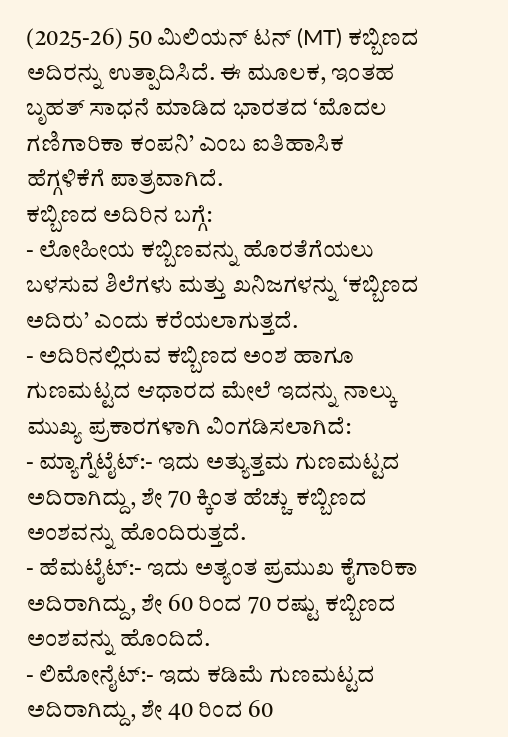(2025-26) 50 ಮಿಲಿಯನ್ ಟನ್ (MT) ಕಬ್ಬಿಣದ ಅದಿರನ್ನು ಉತ್ಪಾದಿಸಿದೆ. ಈ ಮೂಲಕ, ಇಂತಹ ಬೃಹತ್ ಸಾಧನೆ ಮಾಡಿದ ಭಾರತದ ‘ಮೊದಲ ಗಣಿಗಾರಿಕಾ ಕಂಪನಿ’ ಎಂಬ ಐತಿಹಾಸಿಕ ಹೆಗ್ಗಳಿಕೆಗೆ ಪಾತ್ರವಾಗಿದೆ.
ಕಬ್ಬಿಣದ ಅದಿರಿನ ಬಗ್ಗೆ:
- ಲೋಹೀಯ ಕಬ್ಬಿಣವನ್ನು ಹೊರತೆಗೆಯಲು ಬಳಸುವ ಶಿಲೆಗಳು ಮತ್ತು ಖನಿಜಗಳನ್ನು ‘ಕಬ್ಬಿಣದ ಅದಿರು’ ಎಂದು ಕರೆಯಲಾಗುತ್ತದೆ.
- ಅದಿರಿನಲ್ಲಿರುವ ಕಬ್ಬಿಣದ ಅಂಶ ಹಾಗೂ ಗುಣಮಟ್ಟದ ಆಧಾರದ ಮೇಲೆ ಇದನ್ನು ನಾಲ್ಕು ಮುಖ್ಯ ಪ್ರಕಾರಗಳಾಗಿ ವಿಂಗಡಿಸಲಾಗಿದೆ:
- ಮ್ಯಾಗ್ನೆಟೈಟ್:- ಇದು ಅತ್ಯುತ್ತಮ ಗುಣಮಟ್ಟದ ಅದಿರಾಗಿದ್ದು, ಶೇ 70 ಕ್ಕಿಂತ ಹೆಚ್ಚು ಕಬ್ಬಿಣದ ಅಂಶವನ್ನು ಹೊಂದಿರುತ್ತದೆ.
- ಹೆಮಟೈಟ್:- ಇದು ಅತ್ಯಂತ ಪ್ರಮುಖ ಕೈಗಾರಿಕಾ ಅದಿರಾಗಿದ್ದು, ಶೇ 60 ರಿಂದ 70 ರಷ್ಟು ಕಬ್ಬಿಣದ ಅಂಶವನ್ನು ಹೊಂದಿದೆ.
- ಲಿಮೋನೈಟ್:- ಇದು ಕಡಿಮೆ ಗುಣಮಟ್ಟದ ಅದಿರಾಗಿದ್ದು, ಶೇ 40 ರಿಂದ 60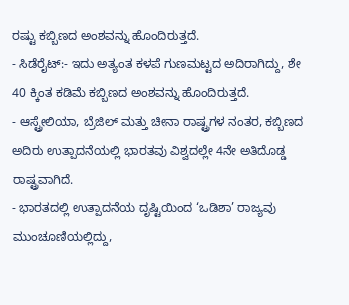ರಷ್ಟು ಕಬ್ಬಿಣದ ಅಂಶವನ್ನು ಹೊಂದಿರುತ್ತದೆ.
- ಸಿಡೆರೈಟ್:- ಇದು ಅತ್ಯಂತ ಕಳಪೆ ಗುಣಮಟ್ಟದ ಅದಿರಾಗಿದ್ದು, ಶೇ 40 ಕ್ಕಿಂತ ಕಡಿಮೆ ಕಬ್ಬಿಣದ ಅಂಶವನ್ನು ಹೊಂದಿರುತ್ತದೆ.
- ಆಸ್ಟ್ರೇಲಿಯಾ, ಬ್ರೆಜಿಲ್ ಮತ್ತು ಚೀನಾ ರಾಷ್ಟ್ರಗಳ ನಂತರ, ಕಬ್ಬಿಣದ ಅದಿರು ಉತ್ಪಾದನೆಯಲ್ಲಿ ಭಾರತವು ವಿಶ್ವದಲ್ಲೇ 4ನೇ ಅತಿದೊಡ್ಡ ರಾಷ್ಟ್ರವಾಗಿದೆ.
- ಭಾರತದಲ್ಲಿ ಉತ್ಪಾದನೆಯ ದೃಷ್ಟಿಯಿಂದ ‘ಒಡಿಶಾ’ ರಾಜ್ಯವು ಮುಂಚೂಣಿಯಲ್ಲಿದ್ದು,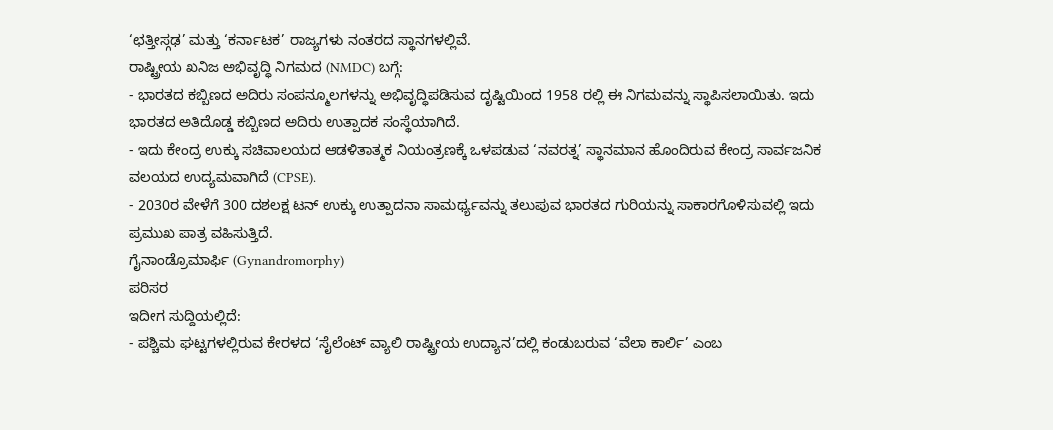‘ಛತ್ತೀಸ್ಗಢ’ ಮತ್ತು ‘ಕರ್ನಾಟಕ’ ರಾಜ್ಯಗಳು ನಂತರದ ಸ್ಥಾನಗಳಲ್ಲಿವೆ.
ರಾಷ್ಟ್ರೀಯ ಖನಿಜ ಅಭಿವೃದ್ಧಿ ನಿಗಮದ (NMDC) ಬಗ್ಗೆ:
- ಭಾರತದ ಕಬ್ಬಿಣದ ಅದಿರು ಸಂಪನ್ಮೂಲಗಳನ್ನು ಅಭಿವೃದ್ಧಿಪಡಿಸುವ ದೃಷ್ಟಿಯಿಂದ 1958 ರಲ್ಲಿ ಈ ನಿಗಮವನ್ನು ಸ್ಥಾಪಿಸಲಾಯಿತು. ಇದು ಭಾರತದ ಅತಿದೊಡ್ಡ ಕಬ್ಬಿಣದ ಅದಿರು ಉತ್ಪಾದಕ ಸಂಸ್ಥೆಯಾಗಿದೆ.
- ಇದು ಕೇಂದ್ರ ಉಕ್ಕು ಸಚಿವಾಲಯದ ಆಡಳಿತಾತ್ಮಕ ನಿಯಂತ್ರಣಕ್ಕೆ ಒಳಪಡುವ ‘ನವರತ್ನ’ ಸ್ಥಾನಮಾನ ಹೊಂದಿರುವ ಕೇಂದ್ರ ಸಾರ್ವಜನಿಕ ವಲಯದ ಉದ್ಯಮವಾಗಿದೆ (CPSE).
- 2030ರ ವೇಳೆಗೆ 300 ದಶಲಕ್ಷ ಟನ್ ಉಕ್ಕು ಉತ್ಪಾದನಾ ಸಾಮರ್ಥ್ಯವನ್ನು ತಲುಪುವ ಭಾರತದ ಗುರಿಯನ್ನು ಸಾಕಾರಗೊಳಿಸುವಲ್ಲಿ ಇದು ಪ್ರಮುಖ ಪಾತ್ರ ವಹಿಸುತ್ತಿದೆ.
ಗೈನಾಂಡ್ರೊಮಾರ್ಫಿ (Gynandromorphy)
ಪರಿಸರ
ಇದೀಗ ಸುದ್ದಿಯಲ್ಲಿದೆ:
- ಪಶ್ಚಿಮ ಘಟ್ಟಗಳಲ್ಲಿರುವ ಕೇರಳದ ‘ಸೈಲೆಂಟ್ ವ್ಯಾಲಿ ರಾಷ್ಟ್ರೀಯ ಉದ್ಯಾನ’ದಲ್ಲಿ ಕಂಡುಬರುವ ‘ವೆಲಾ ಕಾರ್ಲಿ’ ಎಂಬ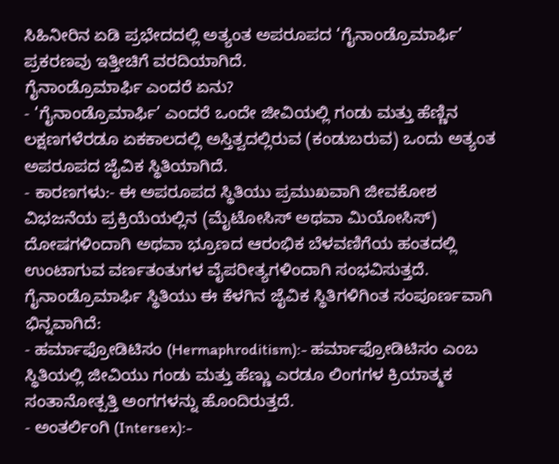ಸಿಹಿನೀರಿನ ಏಡಿ ಪ್ರಭೇದದಲ್ಲಿ ಅತ್ಯಂತ ಅಪರೂಪದ ‘ಗೈನಾಂಡ್ರೊಮಾರ್ಫಿ’ ಪ್ರಕರಣವು ಇತ್ತೀಚಿಗೆ ವರದಿಯಾಗಿದೆ.
ಗೈನಾಂಡ್ರೊಮಾರ್ಫಿ ಎಂದರೆ ಏನು?
- ‘ಗೈನಾಂಡ್ರೊಮಾರ್ಫಿ’ ಎಂದರೆ ಒಂದೇ ಜೀವಿಯಲ್ಲಿ ಗಂಡು ಮತ್ತು ಹೆಣ್ಣಿನ ಲಕ್ಷಣಗಳೆರಡೂ ಏಕಕಾಲದಲ್ಲಿ ಅಸ್ತಿತ್ವದಲ್ಲಿರುವ (ಕಂಡುಬರುವ) ಒಂದು ಅತ್ಯಂತ ಅಪರೂಪದ ಜೈವಿಕ ಸ್ಥಿತಿಯಾಗಿದೆ.
- ಕಾರಣಗಳು:- ಈ ಅಪರೂಪದ ಸ್ಥಿತಿಯು ಪ್ರಮುಖವಾಗಿ ಜೀವಕೋಶ ವಿಭಜನೆಯ ಪ್ರಕ್ರಿಯೆಯಲ್ಲಿನ (ಮೈಟೋಸಿಸ್ ಅಥವಾ ಮಿಯೋಸಿಸ್) ದೋಷಗಳಿಂದಾಗಿ ಅಥವಾ ಭ್ರೂಣದ ಆರಂಭಿಕ ಬೆಳವಣಿಗೆಯ ಹಂತದಲ್ಲಿ ಉಂಟಾಗುವ ವರ್ಣತಂತುಗಳ ವೈಪರೀತ್ಯಗಳಿಂದಾಗಿ ಸಂಭವಿಸುತ್ತದೆ.
ಗೈನಾಂಡ್ರೊಮಾರ್ಫಿ ಸ್ಥಿತಿಯು ಈ ಕೆಳಗಿನ ಜೈವಿಕ ಸ್ಥಿತಿಗಳಿಗಿಂತ ಸಂಪೂರ್ಣವಾಗಿ ಭಿನ್ನವಾಗಿದೆ:
- ಹರ್ಮಾಫ್ರೋಡಿಟಿಸಂ (Hermaphroditism):- ಹರ್ಮಾಫ್ರೋಡಿಟಿಸಂ ಎಂಬ ಸ್ಥಿತಿಯಲ್ಲಿ ಜೀವಿಯು ಗಂಡು ಮತ್ತು ಹೆಣ್ಣು ಎರಡೂ ಲಿಂಗಗಳ ಕ್ರಿಯಾತ್ಮಕ ಸಂತಾನೋತ್ಪತ್ತಿ ಅಂಗಗಳನ್ನು ಹೊಂದಿರುತ್ತದೆ.
- ಅಂತರ್ಲಿಂಗಿ (Intersex):-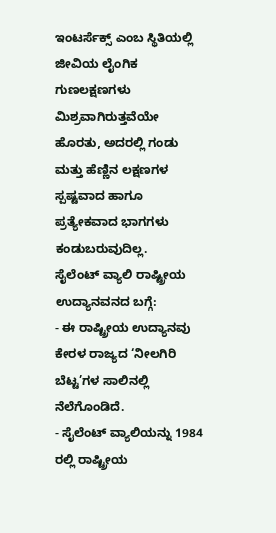ಇಂಟರ್ಸೆಕ್ಸ್ ಎಂಬ ಸ್ಥಿತಿಯಲ್ಲಿ ಜೀವಿಯ ಲೈಂಗಿಕ ಗುಣಲಕ್ಷಣಗಳು ಮಿಶ್ರವಾಗಿರುತ್ತವೆಯೇ ಹೊರತು, ಅದರಲ್ಲಿ ಗಂಡು ಮತ್ತು ಹೆಣ್ಣಿನ ಲಕ್ಷಣಗಳ ಸ್ಪಷ್ಟವಾದ ಹಾಗೂ ಪ್ರತ್ಯೇಕವಾದ ಭಾಗಗಳು ಕಂಡುಬರುವುದಿಲ್ಲ.
ಸೈಲೆಂಟ್ ವ್ಯಾಲಿ ರಾಷ್ಟ್ರೀಯ ಉದ್ಯಾನವನದ ಬಗ್ಗೆ:
- ಈ ರಾಷ್ಟ್ರೀಯ ಉದ್ಯಾನವು ಕೇರಳ ರಾಜ್ಯದ ‘ನೀಲಗಿರಿ ಬೆಟ್ಟ’ಗಳ ಸಾಲಿನಲ್ಲಿ ನೆಲೆಗೊಂಡಿದೆ.
- ಸೈಲೆಂಟ್ ವ್ಯಾಲಿಯನ್ನು 1984 ರಲ್ಲಿ ರಾಷ್ಟ್ರೀಯ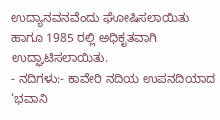ಉದ್ಯಾನವನವೆಂದು ಘೋಷಿಸಲಾಯಿತು ಹಾಗೂ 1985 ರಲ್ಲಿ ಅಧಿಕೃತವಾಗಿ ಉದ್ಘಾಟಿಸಲಾಯಿತು.
- ನದಿಗಳು:- ಕಾವೇರಿ ನದಿಯ ಉಪನದಿಯಾದ ‘ಭವಾನಿ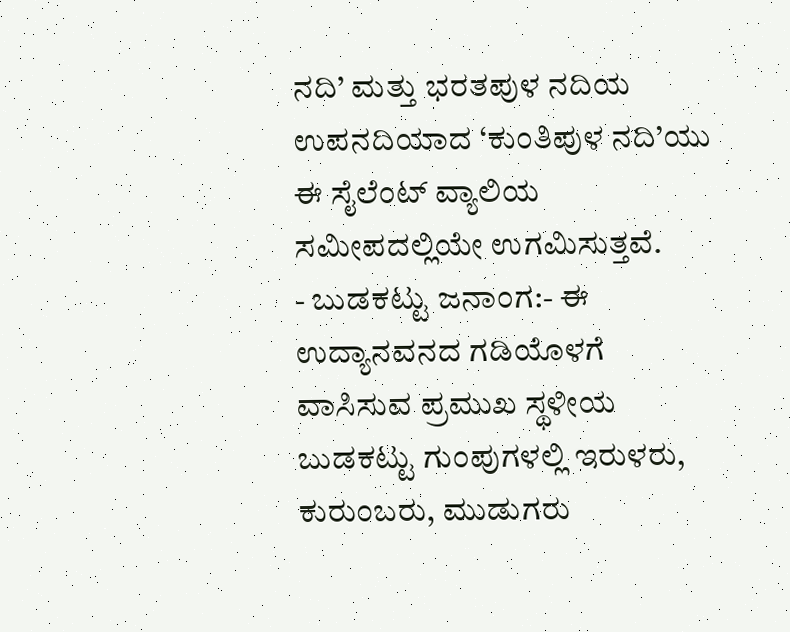ನದಿ’ ಮತ್ತು ಭರತಪುಳ ನದಿಯ ಉಪನದಿಯಾದ ‘ಕುಂತಿಪುಳ ನದಿ’ಯು ಈ ಸೈಲೆಂಟ್ ವ್ಯಾಲಿಯ ಸಮೀಪದಲ್ಲಿಯೇ ಉಗಮಿಸುತ್ತವೆ.
- ಬುಡಕಟ್ಟು ಜನಾಂಗ:- ಈ ಉದ್ಯಾನವನದ ಗಡಿಯೊಳಗೆ ವಾಸಿಸುವ ಪ್ರಮುಖ ಸ್ಥಳೀಯ ಬುಡಕಟ್ಟು ಗುಂಪುಗಳಲ್ಲಿ ಇರುಳರು, ಕುರುಂಬರು, ಮುಡುಗರು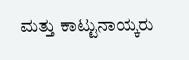ಮತ್ತು ಕಾಟ್ಟುನಾಯ್ಕರು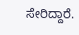ಸೇರಿದ್ದಾರೆ.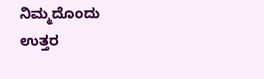ನಿಮ್ಮದೊಂದು ಉತ್ತರ